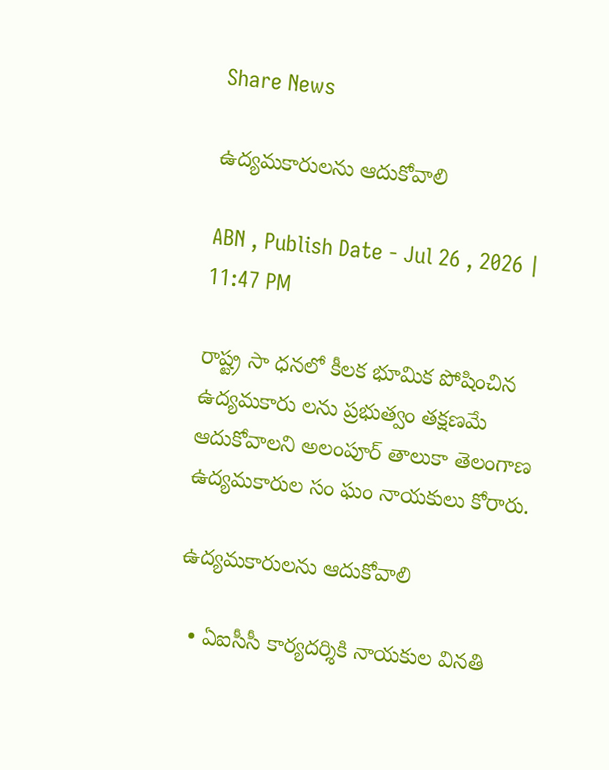Share News

ఉద్యమకారులను ఆదుకోవాలి

ABN , Publish Date - Jul 26 , 2026 | 11:47 PM

రాష్ట్ర సా ధనలో కీలక భూమిక పోషించిన ఉద్యమకారు లను ప్రభుత్వం తక్షణమే ఆదుకోవాలని అలంపూర్‌ తాలుకా తెలంగాణ ఉద్యమకారుల సం ఘం నాయకులు కోరారు.

ఉద్యమకారులను ఆదుకోవాలి

  • ఏఐసీసీ కార్యదర్శికి నాయకుల వినతి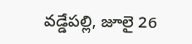వడ్డేపల్లి, జూలై 26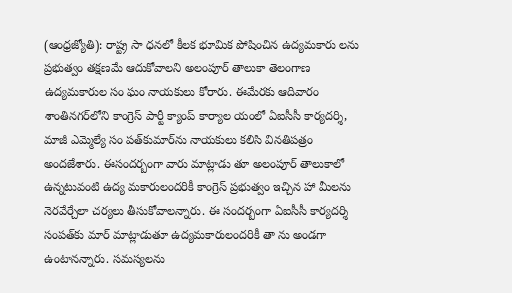(ఆంధ్రజ్యోతి): రాష్ట్ర సా ధనలో కీలక భూమిక పోషించిన ఉద్యమకారు లను ప్రభుత్వం తక్షణమే ఆదుకోవాలని అలంపూర్‌ తాలుకా తెలంగాణ ఉద్యమకారుల సం ఘం నాయకులు కోరారు. ఈమేరకు ఆదివారం శాంతినగర్‌లోని కాంగ్రెస్‌ పార్టీ క్యాంప్‌ కార్యాల యంలో ఏఐసీసీ కార్యదర్శి, మాజీ ఎమ్మెల్యే సం పత్‌కుమార్‌ను నాయకులు కలిసి వినతిపత్రం అందజేశారు. ఈసందర్బంగా వారు మాట్లాడు తూ అలంపూర్‌ తాలుకాలో ఉన్నటువంటి ఉద్య మకారులందరికీ కాంగ్రెస్‌ ప్రభుత్వం ఇచ్చిన హా మీలను నెరవేర్చేలా చర్యలు తీసుకోవాలన్నారు. ఈ సందర్బంగా ఏఐసీసీ కార్యదర్శి సంపత్‌కు మార్‌ మాట్లాడుతూ ఉద్యమకారులందరికీ తా ను అండగా ఉంటానన్నారు. సమస్యలను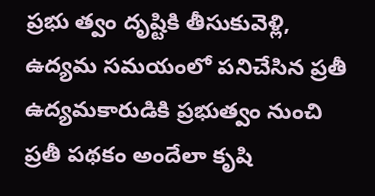ప్రభు త్వం దృష్టికి తీసుకువెళ్లి, ఉద్యమ సమయంలో పనిచేసిన ప్రతీ ఉద్యమకారుడికి ప్రభుత్వం నుంచి ప్రతీ పథకం అందేలా కృషి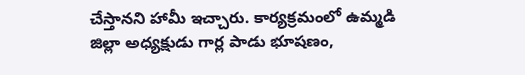చేస్తానని హామీ ఇచ్చారు. కార్యక్రమంలో ఉమ్మడి జిల్లా అధ్యక్షుడు గార్ల పాడు భూషణం,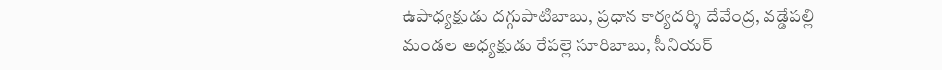ఉపాధ్యక్షుడు దగ్గుపాటిబాబు, ప్రధాన కార్యదర్శి దేవేంద్ర, వడ్డేపల్లి మండల అధ్యక్షుడు రేపల్లె సూరిబాబు, సీనియర్‌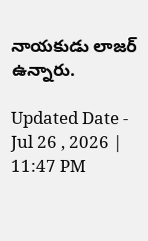నాయకుడు లాజర్‌ ఉన్నారు.

Updated Date - Jul 26 , 2026 | 11:47 PM